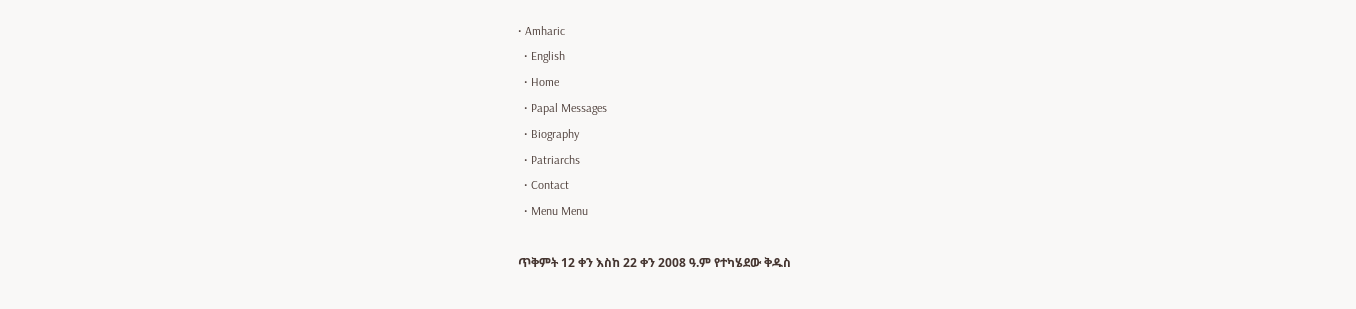• Amharic
  • English
  • Home
  • Papal Messages
  • Biography
  • Patriarchs
  • Contact
  • Menu Menu

ጥቅምት 12 ቀን እስከ 22 ቀን 2008 ዓ.ም የተካሄደው ቅዱስ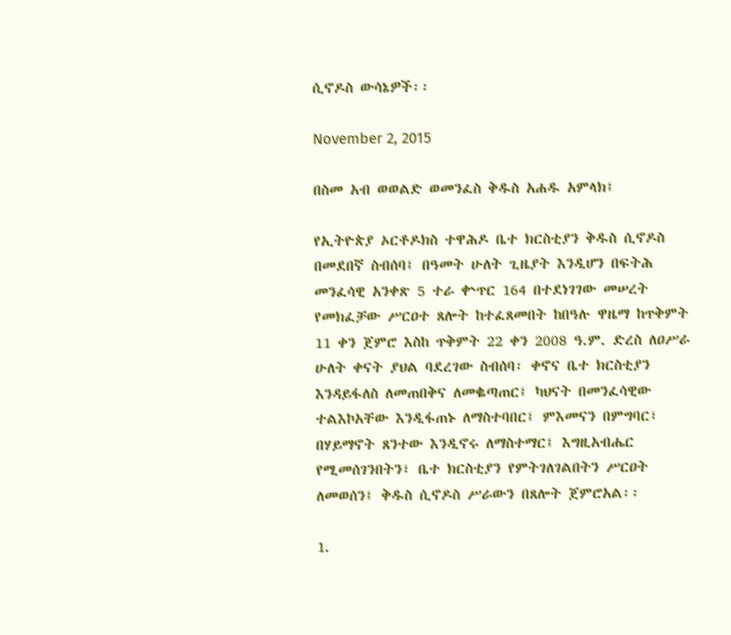ሲኖዶስ ውሳኔዎች፡፡

November 2, 2015

በስመ አብ ወወልድ ወመንፈስ ቅዱስ አሐዱ አምላክ፤

የኢትዮጵያ ኦርቶዶክስ ተዋሕዶ ቤተ ክርስቲያን ቅዱስ ሲኖዶስ በመደበኛ ስብሰባ፤ በዓመት ሁለት ጊዜያት እንዲሆን በፍትሕ መንፈሳዊ አንቀጽ 5 ተራ ቍጥር 164 በተደነገገው መሠረት የመክፈቻው ሥርዐተ ጸሎት ከተፈጸመበት ከበዓሉ ዋዜማ ከጥቅምት 11 ቀን ጀምሮ እስከ ጥቅምት 22 ቀን 2008 ዓ.ም. ድረስ ለዐሥራ ሁለት ቀናት ያህል ባደረገው ስብሰባ፡ ቀኖና ቤተ ክርስቲያን እንዳይፋለስ ለመጠበቅና ለመቈጣጠር፤ ካህናት በመንፈሳዊው ተልእኮአቸው እንዲፋጠኑ ለማስተባበር፤ ምእመናን በምግባር፣ በሃይማኖት ጸንተው እንዲኖሩ ለማስተማር፤ እግዚአብሔር የሚመሰገንበትን፣ ቤተ ክርስቲያን የምትገለገልበትን ሥርዐት ለመወሰን፤ ቅዱስ ሲኖዶስ ሥራውን በጸሎት ጀምሮአል፡፡

1.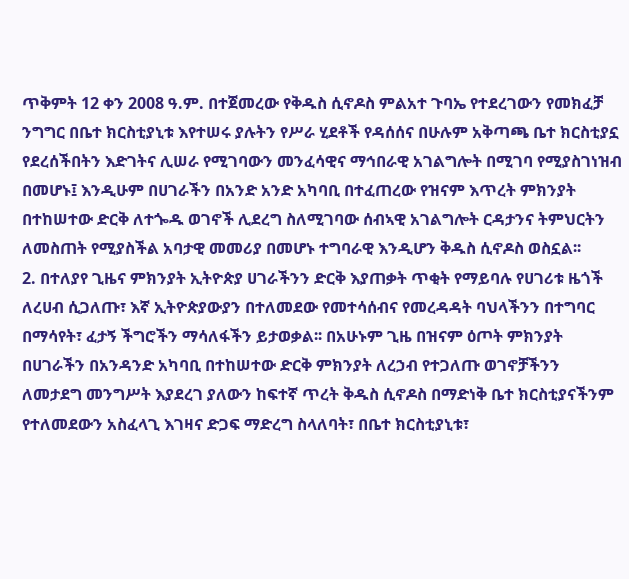ጥቅምት 12 ቀን 2008 ዓ.ም. በተጀመረው የቅዱስ ሲኖዶስ ምልአተ ጉባኤ የተደረገውን የመክፈቻ ንግግር በቤተ ክርስቲያኒቱ እየተሠሩ ያሉትን የሥራ ሂደቶች የዳሰሰና በሁሉም አቅጣጫ ቤተ ክርስቲያኗ የደረሰችበትን እድገትና ሊሠራ የሚገባውን መንፈሳዊና ማኅበራዊ አገልግሎት በሚገባ የሚያስገነዝብ በመሆኑ፤ እንዲሁም በሀገራችን በአንድ አንድ አካባቢ በተፈጠረው የዝናም እጥረት ምክንያት በተከሠተው ድርቅ ለተጐዱ ወገኖች ሊደረግ ስለሚገባው ሰብኣዊ አገልግሎት ርዳታንና ትምህርትን ለመስጠት የሚያስችል አባታዊ መመሪያ በመሆኑ ተግባራዊ እንዲሆን ቅዱስ ሲኖዶስ ወስኗል፡፡
2. በተለያየ ጊዜና ምክንያት ኢትዮጵያ ሀገራችንን ድርቅ እያጠቃት ጥቂት የማይባሉ የሀገሪቱ ዜጎች ለረሀብ ሲጋለጡ፣ እኛ ኢትዮጵያውያን በተለመደው የመተሳሰብና የመረዳዳት ባህላችንን በተግባር በማሳየት፣ ፈታኝ ችግሮችን ማሳለፋችን ይታወቃል፡፡ በአሁኑም ጊዜ በዝናም ዕጦት ምክንያት በሀገራችን በአንዳንድ አካባቢ በተከሠተው ድርቅ ምክንያት ለረኃብ የተጋለጡ ወገኖቻችንን ለመታደግ መንግሥት እያደረገ ያለውን ከፍተኛ ጥረት ቅዱስ ሲኖዶስ በማድነቅ ቤተ ክርስቲያናችንም የተለመደውን አስፈላጊ እገዛና ድጋፍ ማድረግ ስላለባት፣ በቤተ ክርስቲያኒቱ፣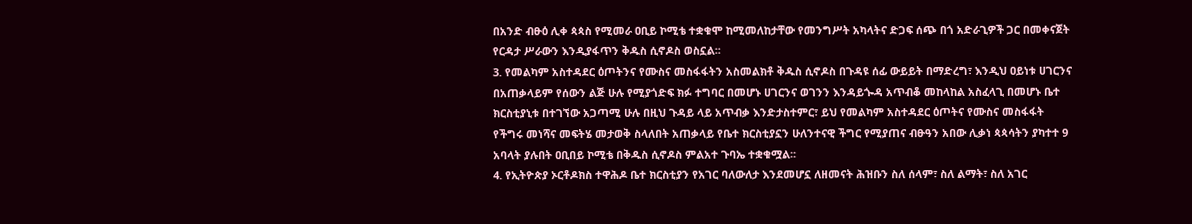በአንድ ብፁዕ ሊቀ ጳጳስ የሚመራ ዐቢይ ኮሚቴ ተቋቁሞ ከሚመለከታቸው የመንግሥት አካላትና ድጋፍ ሰጭ በጎ አድራጊዎች ጋር በመቀናጀት የርዳታ ሥራውን እንዲያፋጥን ቅዱስ ሲኖዶስ ወስኗል፡፡
3. የመልካም አስተዳደር ዕጦትንና የሙስና መስፋፋትን አስመልክቶ ቅዱስ ሲኖዶስ በጉዳዩ ሰፊ ውይይት በማድረግ፣ እንዲህ ዐይነቱ ሀገርንና በአጠቃላይም የሰውን ልጅ ሁሉ የሚያጎድፍ ክፉ ተግባር በመሆኑ ሀገርንና ወገንን እንዳይጐዳ አጥብቆ መከላከል አስፈላጊ በመሆኑ ቤተ ክርስቲያኒቱ በተገኘው አጋጣሚ ሁሉ በዚህ ጉዳይ ላይ አጥብቃ እንድታስተምር፣ ይህ የመልካም አስተዳደር ዕጦትና የሙስና መስፋፋት የችግሩ መነሻና መፍትሄ መታወቅ ስላለበት አጠቃላይ የቤተ ክርስቲያኗን ሁለንተናዊ ችግር የሚያጠና ብፁዓን አበው ሊቃነ ጳጳሳትን ያካተተ 9 አባላት ያሉበት ዐቢበይ ኮሚቴ በቅዱስ ሲኖዶስ ምልአተ ጉባኤ ተቋቁሟል፡፡
4. የኢትዮጵያ ኦርቶዶክስ ተዋሕዶ ቤተ ክርስቲያን የአገር ባለውለታ እንደመሆኗ ለዘመናት ሕዝቡን ስለ ሰላም፣ ስለ ልማት፣ ስለ አገር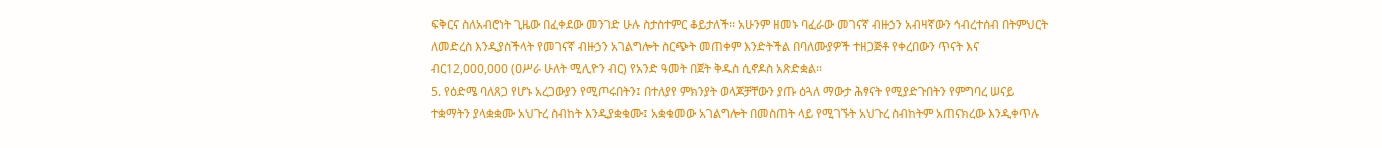ፍቅርና ስለአብሮነት ጊዜው በፈቀደው መንገድ ሁሉ ስታስተምር ቆይታለች፡፡ አሁንም ዘመኑ ባፈራው መገናኛ ብዙኃን አብዛኛውን ኅብረተሰብ በትምህርት ለመድረስ እንዲያስችላት የመገናኛ ብዙኃን አገልግሎት ስርጭት መጠቀም እንድትችል በባለሙያዎች ተዘጋጅቶ የቀረበውን ጥናት እና ብር12,000,000 (ዐሥራ ሁለት ሚሊዮን ብር) የአንድ ዓመት በጀት ቅዱስ ሲኖዶስ አጽድቋል፡፡
5. የዕድሜ ባለጸጋ የሆኑ አረጋውያን የሚጦሩበትን፤ በተለያየ ምክንያት ወላጆቻቸውን ያጡ ዕጓለ ማውታ ሕፃናት የሚያድጉበትን የምግባረ ሠናይ ተቋማትን ያላቋቋሙ አህጉረ ስብከት እንዲያቋቁሙ፤ አቋቁመው አገልግሎት በመስጠት ላይ የሚገኙት አህጉረ ስብከትም አጠናክረው እንዲቀጥሉ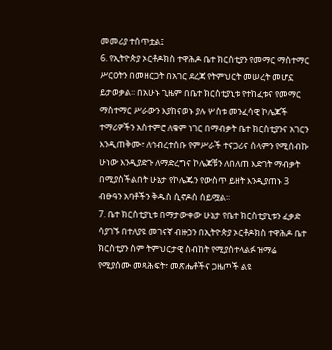መመሪያ ተሰጥቷል፤
6. የኢትዮጵያ ኦርቶዶክስ ተዋሕዶ ቤተ ክርስቲያን የመማር ማስተማር ሥርዐትን በመዘርጋት በአገር ደረጃ የትምህርት መሠረት መሆኗ ይታወቃል፡፡ በአሁኑ ጊዜም በቤተ ክርስቲያኒቱ የተከፈቱና የመማር ማስተማር ሥራውን እያከናወኑ ያሉ ሦስቱ መንፈሳዊ ኮሌጆች ተማሪዎችን አስተምሮ ለቁም ነገር በማብቃት ቤተ ክርስቲያንና አገርን እንዲጠቅሙ፣ ለኅብረተሰቡ የምሥራች ተናጋሪና ሰላምን የሚሰብኩ ሁነው እንዲያድጉ ለማድረግና ኮሌጆቹን ለበለጠ እድገት ማብቃት በሚያስችልበት ሁኔታ የኮሌጁን የውስጥ ይዘት እንዲያጠኑ 3 ብፁዓን አባቶችን ቅዱስ ሲኖዶስ ሰይሟል፡፡
7. ቤተ ክርስቲያኒቱ በማታውቀው ሁኔታ የቤተ ክርስቲያኒቱን ፈቃድ ሳያገኙ በተለያዩ መገናኛ ብዙኃን በኢትዮጵያ ኦርቶዶክስ ተዋሕዶ ቤተ ክርስቲያን ስም ትምህርታዊ ስብከት የሚያስተላልፉ ዝማሬ የሚያሰሙ መጻሕፍት፣ መጽሔቶችና ጋዜጦች ልዩ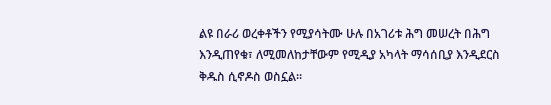ልዩ በራሪ ወረቀቶችን የሚያሳትሙ ሁሉ በአገሪቱ ሕግ መሠረት በሕግ እንዲጠየቁ፣ ለሚመለከታቸውም የሚዲያ አካላት ማሳሰቢያ እንዲደርስ ቅዱስ ሲኖዶስ ወስኗል፡፡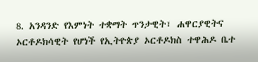8. አንዳንድ የእምነት ተቋማት ጥንታዊት፣ ሐዋርያዊትና ኦርቶዶክሳዊት የሆነች የኢትዮጵያ ኦርቶዶክስ ተዋሕዶ ቤተ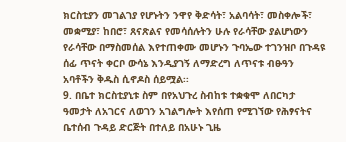ክርስቲያን መገልገያ የሆኑትን ንዋየ ቅድሳት፣ አልባሳት፣ መስቀሎች፣ መቋሚያ፣ ከበሮ፣ ጸናጽልና የመሳሰሉትን ሁሉ የራሳቸው ያልሆነውን የራሳቸው በማስመሰል እየተጠቀሙ መሆኑን ጉባኤው ተገንዝቦ በጉዳዩ ሰፊ ጥናት ቀርቦ ውሳኔ እንዲያገኝ ለማድረግ ለጥናቱ ብፁዓን አባቶችን ቅዱስ ሲኖዶስ ሰይሟል፡፡
9. በቤተ ክርስቲያኒቱ ስም በየአህጉረ ስብከቱ ተቋቁሞ ለበርካታ ዓመታት ለአገርና ለወገን አገልግሎት እየሰጠ የሚገኘው የሕፃናትና ቤተሰብ ጉዳይ ድርጅት በተለይ በአሁኑ ጊዜ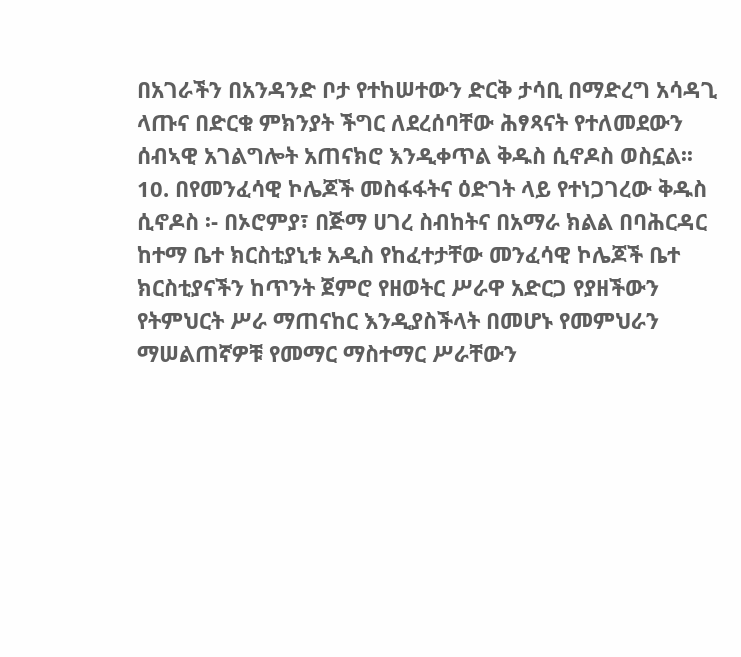በአገራችን በአንዳንድ ቦታ የተከሠተውን ድርቅ ታሳቢ በማድረግ አሳዳጊ ላጡና በድርቁ ምክንያት ችግር ለደረሰባቸው ሕፃጻናት የተለመደውን ሰብኣዊ አገልግሎት አጠናክሮ እንዲቀጥል ቅዱስ ሲኖዶስ ወስኗል፡፡
10. በየመንፈሳዊ ኮሌጆች መስፋፋትና ዕድገት ላይ የተነጋገረው ቅዱስ ሲኖዶስ ፡- በኦሮምያ፣ በጅማ ሀገረ ስብከትና በአማራ ክልል በባሕርዳር ከተማ ቤተ ክርስቲያኒቱ አዲስ የከፈተታቸው መንፈሳዊ ኮሌጆች ቤተ ክርስቲያናችን ከጥንት ጀምሮ የዘወትር ሥራዋ አድርጋ የያዘችውን የትምህርት ሥራ ማጠናከር እንዲያስችላት በመሆኑ የመምህራን ማሠልጠኛዎቹ የመማር ማስተማር ሥራቸውን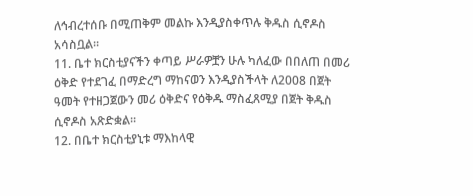ለኅብረተሰቡ በሚጠቅም መልኩ እንዲያስቀጥሉ ቅዱስ ሲኖዶስ አሳስቧል፡፡
11. ቤተ ክርስቲያናችን ቀጣይ ሥራዎቿን ሁሉ ካለፈው በበለጠ በመሪ ዕቅድ የተደገፈ በማድረግ ማከናወን እንዲያስችላት ለ2008 በጀት ዓመት የተዘጋጀውን መሪ ዕቅድና የዕቅዱ ማስፈጸሚያ በጀት ቅዱስ ሲኖዶስ አጽድቋል፡፡
12. በቤተ ክርስቲያኒቱ ማእከላዊ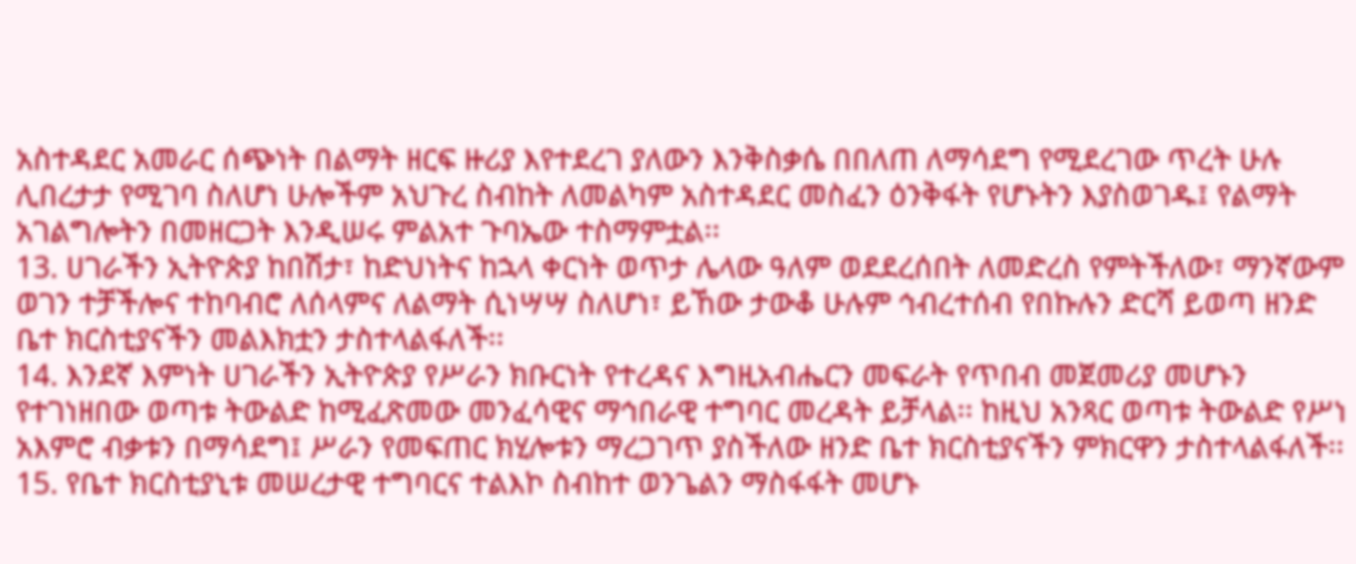አስተዳደር አመራር ሰጭነት በልማት ዘርፍ ዙሪያ እየተደረገ ያለውን እንቅስቃሴ በበለጠ ለማሳደግ የሚደረገው ጥረት ሁሉ ሊበረታታ የሚገባ ስለሆነ ሁሎችም አህጉረ ስብከት ለመልካም አስተዳደር መስፈን ዕንቅፋት የሆኑትን እያስወገዱ፤ የልማት አገልግሎትን በመዘርጋት እንዲሠሩ ምልአተ ጉባኤው ተስማምቷል፡፡
13. ሀገራችን ኢትዮጵያ ከበሽታ፣ ከድህነትና ከኋላ ቀርነት ወጥታ ሌላው ዓለም ወደደረሰበት ለመድረስ የምትችለው፣ ማንኛውም ወገን ተቻችሎና ተከባብሮ ለሰላምና ለልማት ሲነሣሣ ስለሆነ፣ ይኸው ታውቆ ሁሉም ኅብረተሰብ የበኩሉን ድርሻ ይወጣ ዘንድ ቤተ ክርስቲያናችን መልእክቷን ታስተላልፋለች፡፡
14. እንደኛ እምነት ሀገራችን ኢትዮጵያ የሥራን ክቡርነት የተረዳና እግዚአብሔርን መፍራት የጥበብ መጀመሪያ መሆኑን የተገነዘበው ወጣቱ ትውልድ ከሚፈጽመው መንፈሳዊና ማኅበራዊ ተግባር መረዳት ይቻላል፡፡ ከዚህ አንጻር ወጣቱ ትውልድ የሥነ አእምሮ ብቃቱን በማሳደግ፤ ሥራን የመፍጠር ክሂሎቱን ማረጋገጥ ያስችለው ዘንድ ቤተ ክርስቲያናችን ምክርዋን ታስተላልፋለች፡፡
15. የቤተ ክርስቲያኒቱ መሠረታዊ ተግባርና ተልእኮ ስብከተ ወንጌልን ማስፋፋት መሆኑ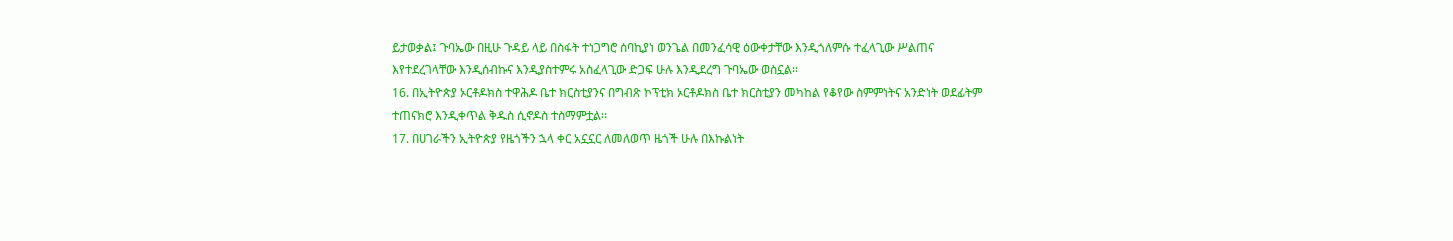ይታወቃል፤ ጉባኤው በዚሁ ጉዳይ ላይ በስፋት ተነጋግሮ ሰባኪያነ ወንጌል በመንፈሳዊ ዕውቀታቸው እንዲጎለምሱ ተፈላጊው ሥልጠና እየተደረገላቸው እንዲሰብኩና እንዲያስተምሩ አስፈላጊው ድጋፍ ሁሉ እንዲደረግ ጉባኤው ወስኗል፡፡
16. በኢትዮጵያ ኦርቶዶክስ ተዋሕዶ ቤተ ክርስቲያንና በግብጽ ኮፕቲክ ኦርቶዶክስ ቤተ ክርስቲያን መካከል የቆየው ስምምነትና አንድነት ወደፊትም ተጠናክሮ እንዲቀጥል ቅዱስ ሲኖዶስ ተስማምቷል፡፡
17. በሀገራችን ኢትዮጵያ የዜጎችን ኋላ ቀር አኗኗር ለመለወጥ ዜጎች ሁሉ በእኩልነት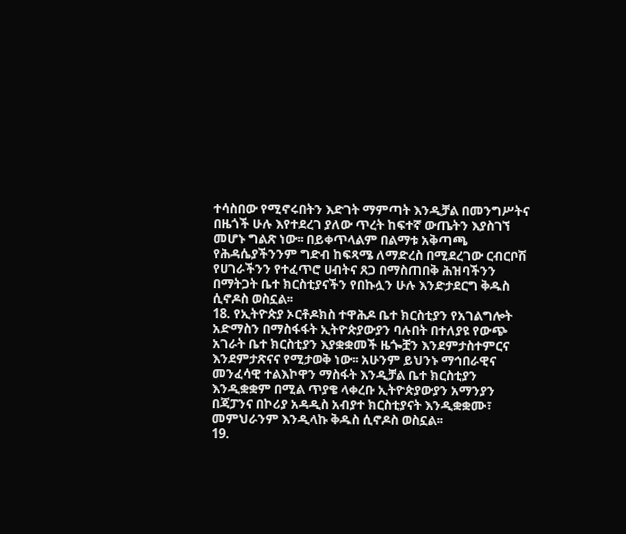ተሳስበው የሚኖሩበትን እድገት ማምጣት እንዲቻል በመንግሥትና በዜጎች ሁሉ እየተደረገ ያለው ጥረት ከፍተኛ ውጤትን እያስገኘ መሆኑ ግልጽ ነው፡፡ በይቀጥላልም በልማቱ አቅጣጫ የሕዳሴያችንንም ግድብ ከፍጻሜ ለማድረስ በሚደረገው ርብርቦሽ የሀገራችንን የተፈጥሮ ሀብትና ጸጋ በማስጠበቅ ሕዝባችንን በማትጋት ቤተ ክርስቲያናችን የበኩሏን ሁሉ እንድታደርግ ቅዱስ ሲኖዶስ ወስኗል፡፡
18. የኢትዮጵያ ኦርቶዶክስ ተዋሕዶ ቤተ ክርስቲያን የአገልግሎት አድማስን በማስፋፋት ኢትዮጵያውያን ባሉበት በተለያዩ የውጭ አገራት ቤተ ክርስቲያን እያቋቋመች ዜጐቿን እንደምታስተምርና እንደምታጽናና የሚታወቅ ነው፡፡ አሁንም ይህንኑ ማኅበራዊና መንፈሳዊ ተልእኮዋን ማስፋት እንዲቻል ቤተ ክርስቲያን እንዲቋቋም በሚል ጥያቄ ላቀረቡ ኢትዮጵያውያን አማንያን በጃፓንና በኮሪያ አዳዲስ አብያተ ክርስቲያናት እንዲቋቋሙ፣ መምህራንም እንዲላኩ ቅዱስ ሲኖዶስ ወስኗል፡፡
19.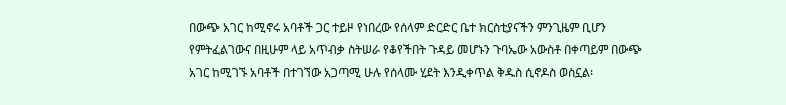በውጭ አገር ከሚኖሩ አባቶች ጋር ተይዞ የነበረው የሰላም ድርድር ቤተ ክርስቲያናችን ምንጊዜም ቢሆን የምትፈልገውና በዚሁም ላይ አጥብቃ ስትሠራ የቆየችበት ጉዳይ መሆኑን ጉባኤው አውስቶ በቀጣይም በውጭ አገር ከሚገኙ አባቶች በተገኘው አጋጣሚ ሁሉ የሰላሙ ሂደት እንዲቀጥል ቅዱስ ሲኖዶስ ወስኗል፡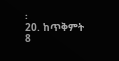፡
20. ከጥቅምት 8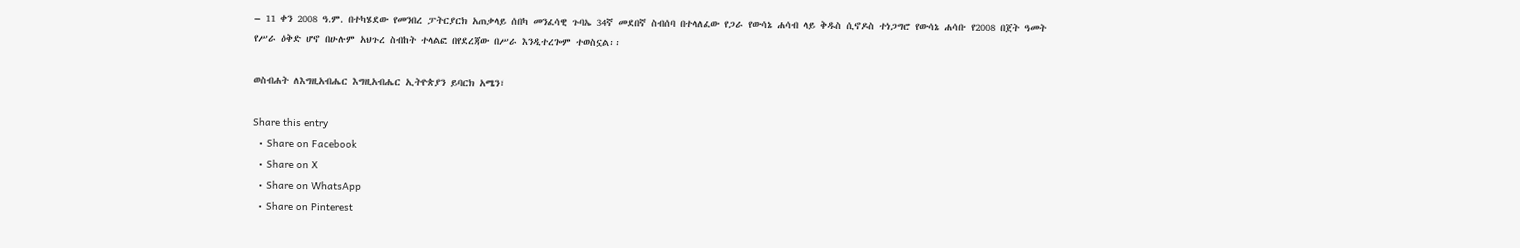– 11 ቀን 2008 ዓ.ም. በተካሄደው የመንበረ ፓትርያርክ አጠቃላይ ሰበካ መንፈሳዊ ጉባኤ 34ኛ መደበኛ ስብሰባ በተላለፈው የጋራ የውሳኔ ሐሳብ ላይ ቅዱስ ሲኖዶስ ተነጋግሮ የውሳኔ ሐሳቡ የ2008 በጀት ዓመት የሥራ ዕቅድ ሆኖ በሁሉም አህጉረ ስብከት ተላልፎ በየደረጃው በሥራ እንዲተረጐም ተወስኗል፡፡

ወስብሐት ለእግዚአብሔር እግዚአብሔር ኢትዮጵያን ይባርክ አሜን፣

Share this entry
  • Share on Facebook
  • Share on X
  • Share on WhatsApp
  • Share on Pinterest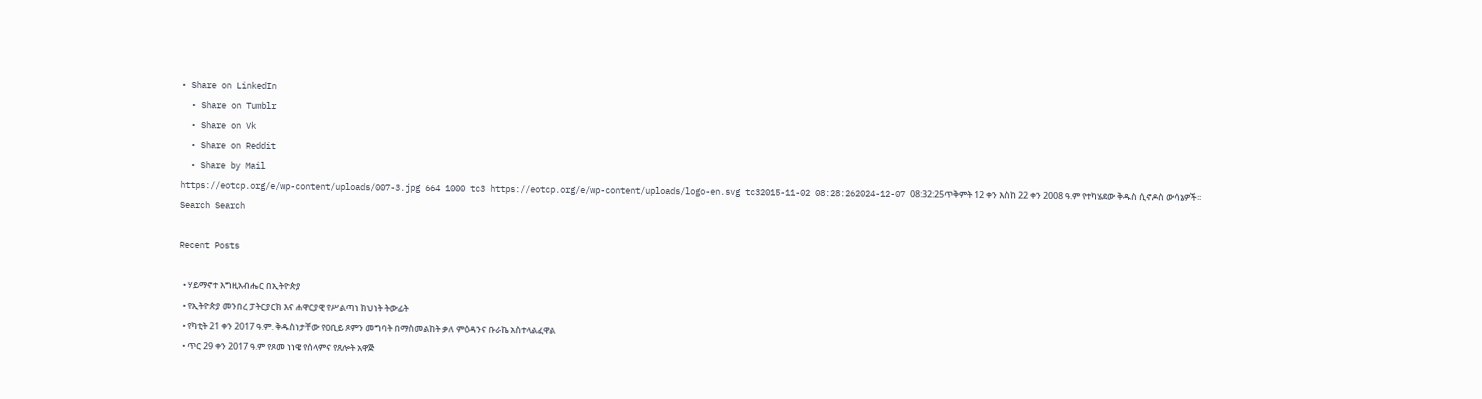• Share on LinkedIn
  • Share on Tumblr
  • Share on Vk
  • Share on Reddit
  • Share by Mail
https://eotcp.org/e/wp-content/uploads/007-3.jpg 664 1000 tc3 https://eotcp.org/e/wp-content/uploads/logo-en.svg tc32015-11-02 08:28:262024-12-07 08:32:25ጥቅምት 12 ቀን እስከ 22 ቀን 2008 ዓ.ም የተካሄደው ቅዱስ ሲኖዶስ ውሳኔዎች፡፡
Search Search

Recent Posts

  • ሃይማኖተ እግዚአብሔር በኢትዮጵያ
  • የኢትዮጵያ መንበረ ፓትርያርክ እና ሐዋርያዊ የሥልጣነ ክህነት ትውፊት
  • የካቲት 21 ቀን 2017 ዓ.ም. ቅዱስነታቸው የዐቢይ ጾምን መግባት በማስመልከት ቃለ ምዕዳንና ቡራኬ አስተላልፈዋል
  • ጥር 29 ቀን 2017 ዓ.ም የጾመ ነነዌ የሰላምና የጸሎት አዋጅ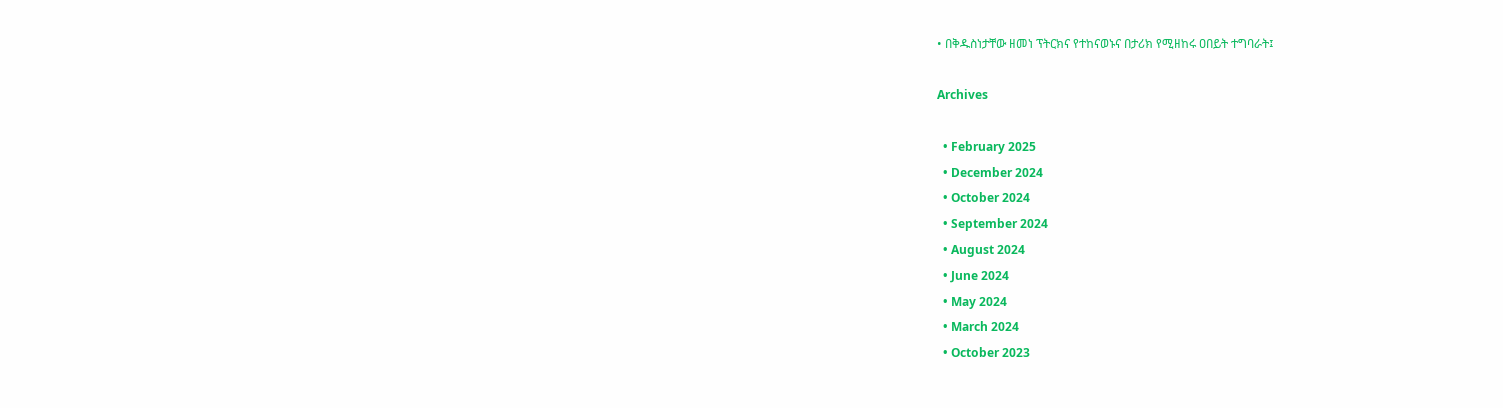• በቅዱስነታቸው ዘመነ ፕትርክና የተከናወኑና በታሪክ የሚዘከሩ ዐበይት ተግባራት፤

Archives

  • February 2025
  • December 2024
  • October 2024
  • September 2024
  • August 2024
  • June 2024
  • May 2024
  • March 2024
  • October 2023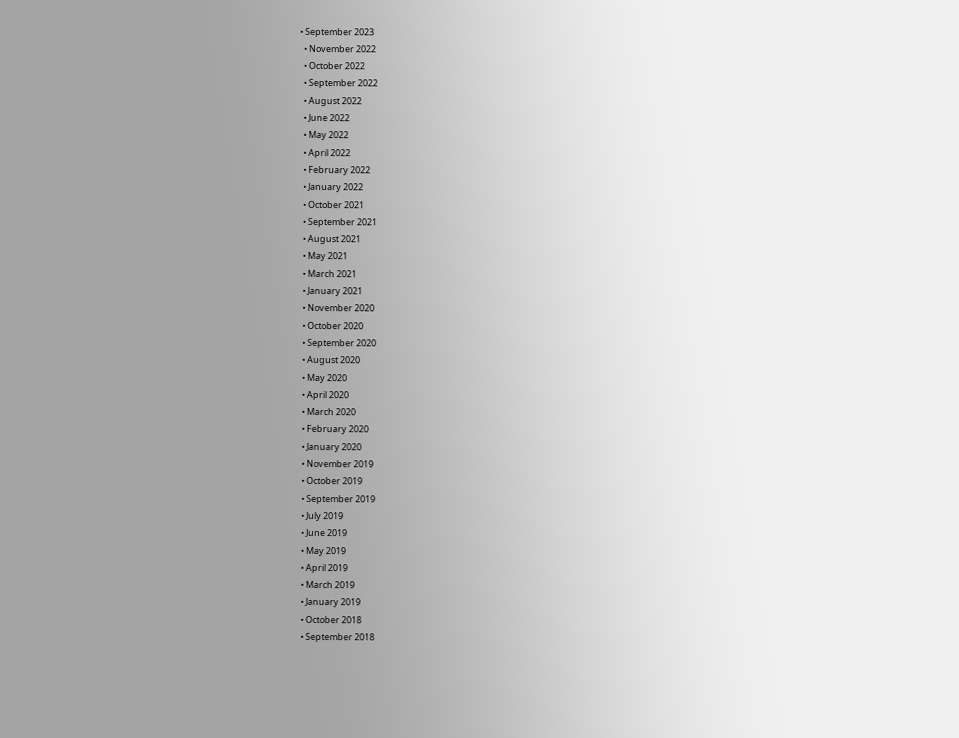• September 2023
  • November 2022
  • October 2022
  • September 2022
  • August 2022
  • June 2022
  • May 2022
  • April 2022
  • February 2022
  • January 2022
  • October 2021
  • September 2021
  • August 2021
  • May 2021
  • March 2021
  • January 2021
  • November 2020
  • October 2020
  • September 2020
  • August 2020
  • May 2020
  • April 2020
  • March 2020
  • February 2020
  • January 2020
  • November 2019
  • October 2019
  • September 2019
  • July 2019
  • June 2019
  • May 2019
  • April 2019
  • March 2019
  • January 2019
  • October 2018
  • September 2018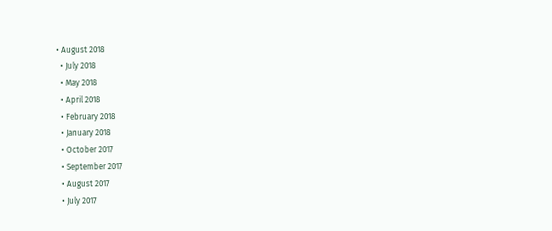• August 2018
  • July 2018
  • May 2018
  • April 2018
  • February 2018
  • January 2018
  • October 2017
  • September 2017
  • August 2017
  • July 2017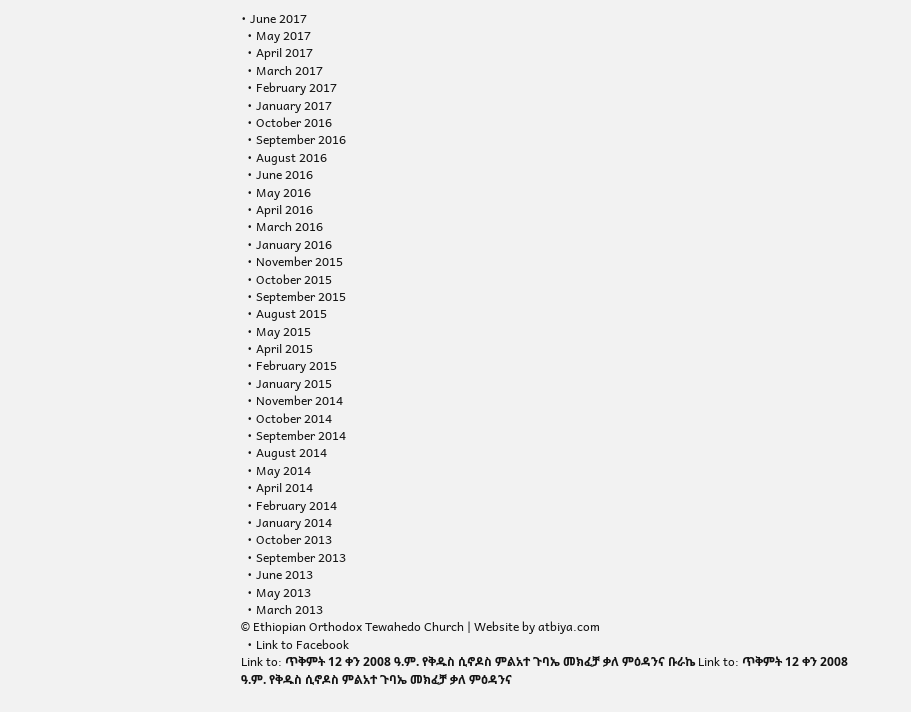• June 2017
  • May 2017
  • April 2017
  • March 2017
  • February 2017
  • January 2017
  • October 2016
  • September 2016
  • August 2016
  • June 2016
  • May 2016
  • April 2016
  • March 2016
  • January 2016
  • November 2015
  • October 2015
  • September 2015
  • August 2015
  • May 2015
  • April 2015
  • February 2015
  • January 2015
  • November 2014
  • October 2014
  • September 2014
  • August 2014
  • May 2014
  • April 2014
  • February 2014
  • January 2014
  • October 2013
  • September 2013
  • June 2013
  • May 2013
  • March 2013
© Ethiopian Orthodox Tewahedo Church | Website by atbiya.com
  • Link to Facebook
Link to: ጥቅምት 12 ቀን 2008 ዓ.ም. የቅዱስ ሲኖዶስ ምልአተ ጉባኤ መክፈቻ ቃለ ምዕዳንና ቡራኬ Link to: ጥቅምት 12 ቀን 2008 ዓ.ም. የቅዱስ ሲኖዶስ ምልአተ ጉባኤ መክፈቻ ቃለ ምዕዳንና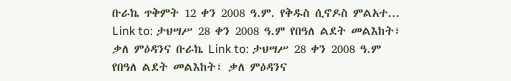ቡራኬ ጥቅምት 12 ቀን 2008 ዓ.ም. የቅዱስ ሲኖዶስ ምልአተ... Link to: ታህሣሥ 28 ቀን 2008 ዓ.ም የበዓለ ልደት መልእከት፣ ቃለ ምዕዳንና ቡራኬ Link to: ታህሣሥ 28 ቀን 2008 ዓ.ም የበዓለ ልደት መልእከት፣ ቃለ ምዕዳንና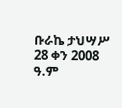ቡራኬ ታህሣሥ 28 ቀን 2008 ዓ.ም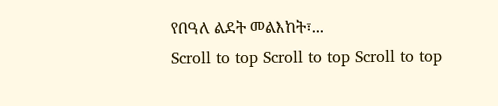የበዓለ ልደት መልእከት፣...
Scroll to top Scroll to top Scroll to top